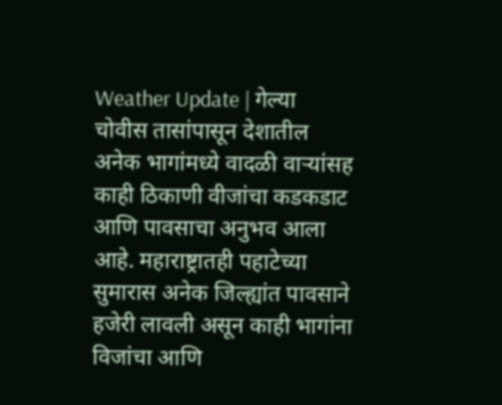Weather Update | गेल्या चोवीस तासांपासून देशातील अनेक भागांमध्ये वादळी वाऱ्यांसह काही ठिकाणी वीजांचा कडकडाट आणि पावसाचा अनुभव आला आहे. महाराष्ट्रातही पहाटेच्या सुमारास अनेक जिल्ह्यांत पावसाने हजेरी लावली असून काही भागांना विजांचा आणि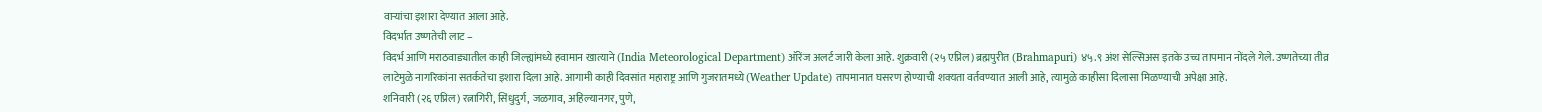वाऱ्यांचा इशारा देण्यात आला आहे.
विदर्भात उष्णतेची लाट –
विदर्भ आणि मराठवाड्यातील काही जिल्ह्यांमध्ये हवामान खात्याने (India Meteorological Department) ऑरेंज अलर्ट जारी केला आहे. शुक्रवारी (२५ एप्रिल) ब्रह्मपुरीत (Brahmapuri) ४५.९ अंश सेल्सिअस इतके उच्च तापमान नोंदले गेले. उष्णतेच्या तीव्र लाटेमुळे नागरिकांना सतर्कतेचा इशारा दिला आहे. आगामी काही दिवसांत महाराष्ट्र आणि गुजरातमध्ये (Weather Update) तापमानात घसरण होण्याची शक्यता वर्तवण्यात आली आहे, त्यामुळे काहीसा दिलासा मिळण्याची अपेक्षा आहे.
शनिवारी (२६ एप्रिल) रत्नागिरी, सिंधुदुर्ग, जळगाव, अहिल्यानगर, पुणे,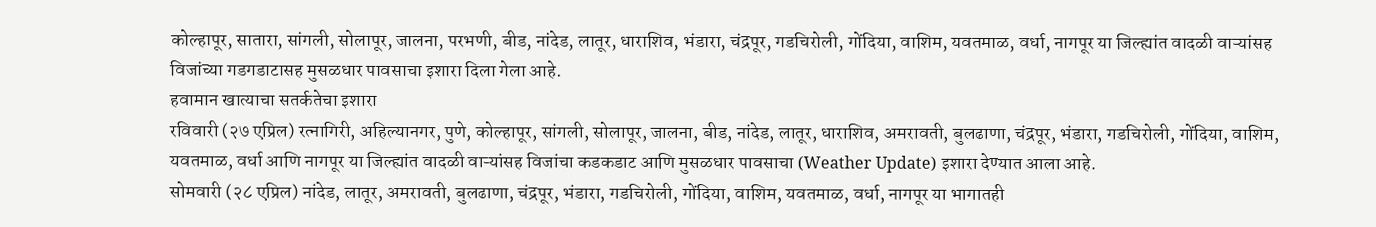कोल्हापूर, सातारा, सांगली, सोलापूर, जालना, परभणी, बीड, नांदेड, लातूर, धाराशिव, भंडारा, चंद्रपूर, गडचिरोली, गोंदिया, वाशिम, यवतमाळ, वर्धा, नागपूर या जिल्ह्यांत वादळी वाऱ्यांसह विजांच्या गडगडाटासह मुसळधार पावसाचा इशारा दिला गेला आहे.
हवामान खात्याचा सतर्कतेचा इशारा
रविवारी (२७ एप्रिल) रत्नागिरी, अहिल्यानगर, पुणे, कोल्हापूर, सांगली, सोलापूर, जालना, बीड, नांदेड, लातूर, धाराशिव, अमरावती, बुलढाणा, चंद्रपूर, भंडारा, गडचिरोली, गोंदिया, वाशिम, यवतमाळ, वर्धा आणि नागपूर या जिल्ह्यांत वादळी वाऱ्यांसह विजांचा कडकडाट आणि मुसळधार पावसाचा (Weather Update) इशारा देण्यात आला आहे.
सोमवारी (२८ एप्रिल) नांदेड, लातूर, अमरावती, बुलढाणा, चंद्रपूर, भंडारा, गडचिरोली, गोंदिया, वाशिम, यवतमाळ, वर्धा, नागपूर या भागातही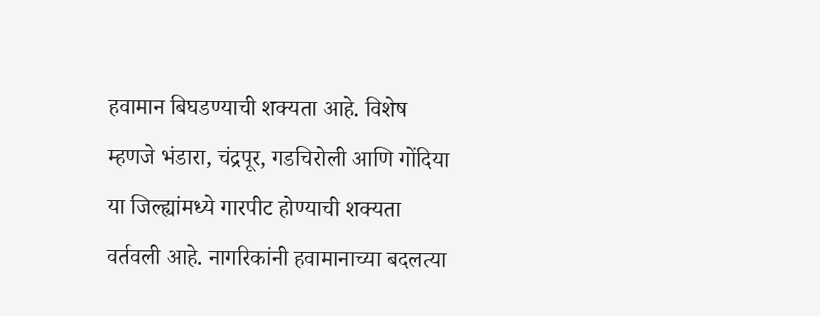हवामान बिघडण्याची शक्यता आहे. विशेष म्हणजे भंडारा, चंद्रपूर, गडचिरोली आणि गोंदिया या जिल्ह्यांमध्ये गारपीट होण्याची शक्यता वर्तवली आहे. नागरिकांनी हवामानाच्या बदलत्या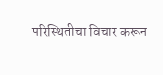परिस्थितीचा विचार करून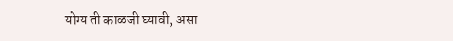योग्य ती काळजी घ्यावी, असा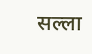सल्ला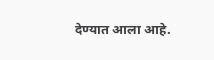देण्यात आला आहे.